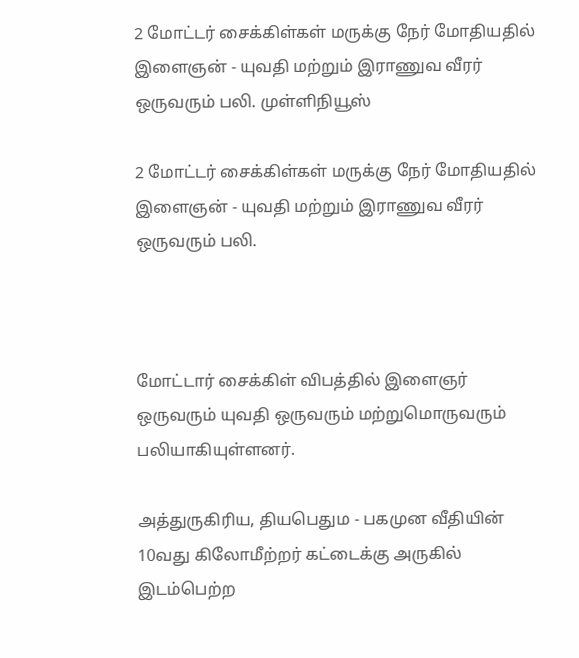2 மோட்டர் சைக்கிள்கள் மருக்கு நேர் மோதியதில் இளைஞன் - யுவதி மற்றும் இராணுவ வீரர் ஒருவரும் பலி. முள்ளிநியூஸ்

2 மோட்டர் சைக்கிள்கள் மருக்கு நேர் மோதியதில் இளைஞன் - யுவதி மற்றும் இராணுவ வீரர் ஒருவரும் பலி.



மோட்டார் சைக்கிள் விபத்தில் இளைஞர் ஒருவரும் யுவதி ஒருவரும் மற்றுமொருவரும் பலியாகியுள்ளனர்.

அத்துருகிரிய, தியபெதும - பகமுன வீதியின் 10வது கிலோமீற்றர் கட்டைக்கு அருகில் இடம்பெற்ற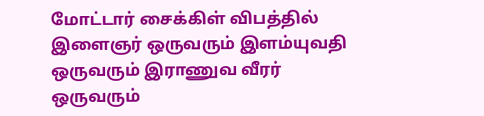மோட்டார் சைக்கிள் விபத்தில் இளைஞர் ஒருவரும் இளம்யுவதி ஒருவரும் இராணுவ வீரர் ஒருவரும்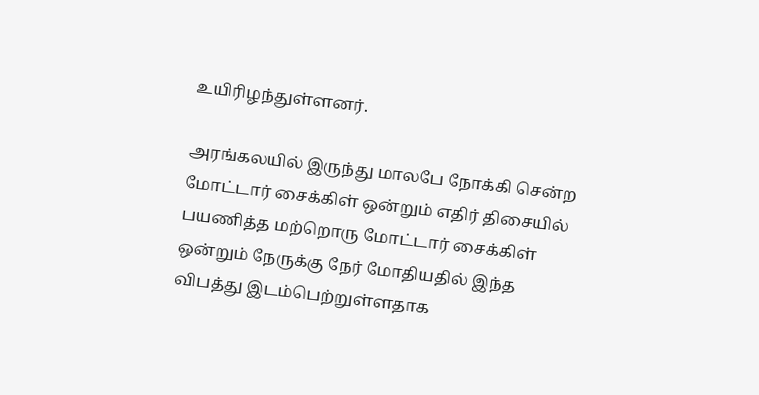உயிரிழந்துள்ளனர்.

அரங்கலயில் இருந்து மாலபே நோக்கி சென்ற மோட்டார் சைக்கிள் ஒன்றும் எதிர் திசையில் பயணித்த மற்றொரு மோட்டார் சைக்கிள் ஒன்றும் நேருக்கு நேர் மோதியதில் இந்த விபத்து இடம்பெற்றுள்ளதாக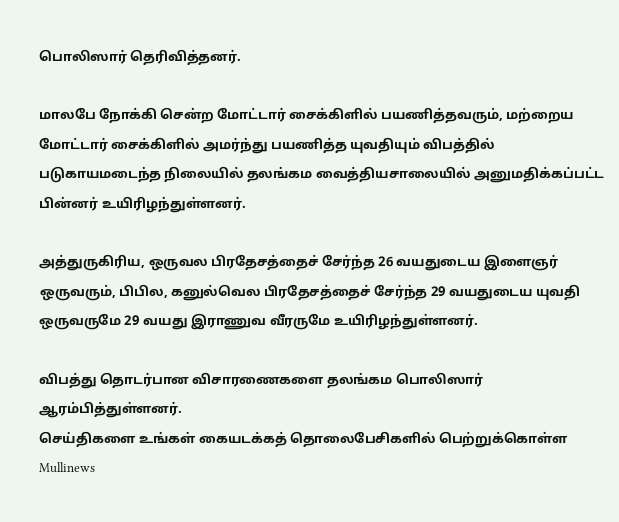பொலிஸார் தெரிவித்தனர்.

மாலபே நோக்கி சென்ற மோட்டார் சைக்கிளில் பயணித்தவரும், மற்றைய மோட்டார் சைக்கிளில் அமர்ந்து பயணித்த யுவதியும் விபத்தில் படுகாயமடைந்த நிலையில் தலங்கம வைத்தியசாலையில் அனுமதிக்கப்பட்ட பின்னர் உயிரிழந்துள்ளனர்.

அத்துருகிரிய, ஒருவல பிரதேசத்தைச் சேர்ந்த 26 வயதுடைய இளைஞர் ஒருவரும், பிபில, கனுல்வெல பிரதேசத்தைச் சேர்ந்த 29 வயதுடைய யுவதி ஒருவருமே 29 வயது இராணுவ வீரருமே உயிரிழந்துள்ளனர்.

விபத்து தொடர்பான விசாரணைகளை தலங்கம பொலிஸார் ஆரம்பித்துள்ளனர்.
செய்திகளை உங்கள் கையடக்கத் தொலைபேசிகளில் பெற்றுக்கொள்ள Mullinews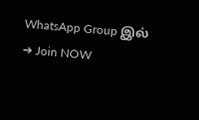WhatsApp Group இல் ➔ Join NOW